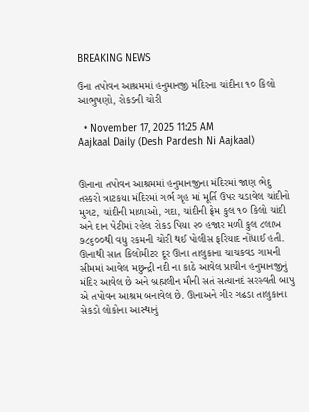BREAKING NEWS

ઉના તપોવન આશ્રમમાં હનુમાનજી મંદિરના ચાંદીના ૧૦ કિલો આભુષણો, રોકડની ચોરી

  • November 17, 2025 11:25 AM
Aajkaal Daily (Desh Pardesh Ni Aajkaal)


ઊનાના તપોવન આશ્રમમાં હનુમાનજીના મંદિરમાં જાણ ભેદુ તસ્કરો ત્રાટકયા મંદિરમાં ગર્ભ ગૃહ માં મૂર્તિ ઉપર ચડાવેલ ચાંદીનો મુગટ, ચાંદીની માળાઓ, ગદા, ચાંદીની ફ્રેમ કુલ ૧૦ કિલો ચાંદી અને દાન પેટીમાં રહેલ રોકડ પિયા ૨૦ હજાર મળી કુલ ૮લાખ ૭૮૬૦૦થી વધુ રકમની ચોરી થઈ પોલીસ ફરિયાદ નોંધાઈ હતી.
ઊનાથી સાત કિલોમીટર દૂર ઊના તાલુકાના ચાચકવડ ગામની સીમમાં આવેલ મછુન્દ્રી નદી ના કાઠે આવેલ પ્રાચીન હનુમાનજીનું મંદિર આવેલ છે અને બ્રહ્મલીન મૌની સતં સત્યાનદં સરસ્વતી બાપુ એ તપોવન આશ્રમ બનાવેલ છે. ઊનાઅને ગીર ગઢડા તાલુકાના સેકડો લોકોના આસ્થાનું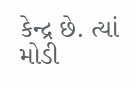કેન્દ્ર છે. ત્યાં મોડી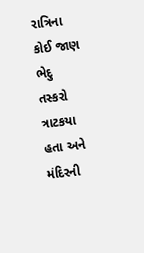રાત્રિના કોઈ જાણ ભેદુ તસ્કરો ત્રાટકયા હતા અને મંદિરની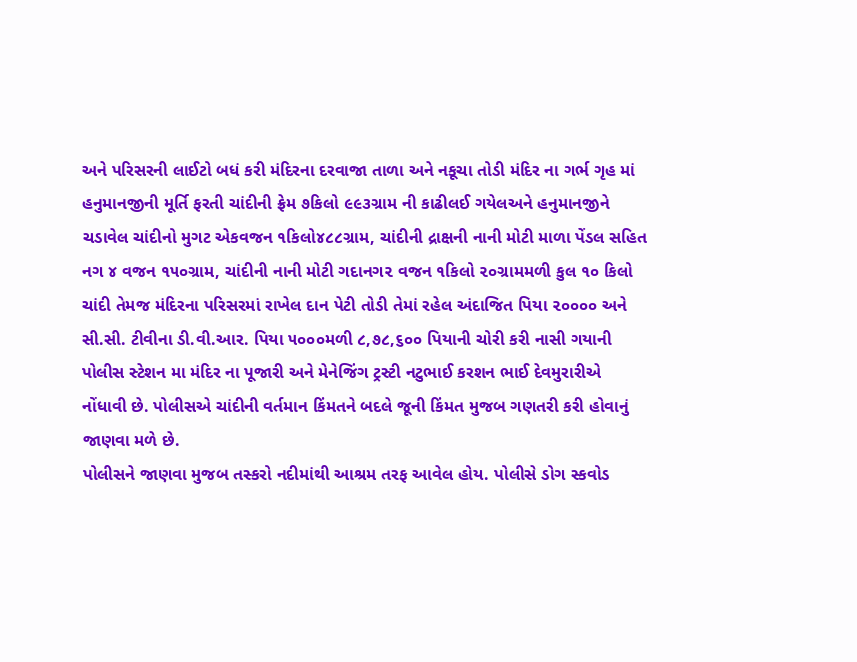અને પરિસરની લાઈટો બધં કરી મંદિરના દરવાજા તાળા અને નકૂચા તોડી મંદિર ના ગર્ભ ગૃહ માં હનુમાનજીની મૂર્તિ ફરતી ચાંદીની ફ્રેમ ૭કિલો ૯૯૩ગ્રામ ની કાઢીલઈ ગયેલઅને હનુમાનજીને ચડાવેલ ચાંદીનો મુગટ એકવજન ૧કિલો૪૮૮ગ્રામ, ચાંદીની દ્રાક્ષની નાની મોટી માળા પેંડલ સહિત નગ ૪ વજન ૧૫૦ગ્રામ, ચાંદીની નાની મોટી ગદાનગ૨ વજન ૧કિલો ૨૦ગ્રામમળી કુલ ૧૦ કિલો ચાંદી તેમજ મંદિરના પરિસરમાં રાખેલ દાન પેટી તોડી તેમાં રહેલ અંદાજિત પિયા ૨૦૦૦૦ અને સી.સી. ટીવીના ડી.વી.આર. પિયા ૫૦૦૦મળી ૮,૭૮,૬૦૦ પિયાની ચોરી કરી નાસી ગયાની પોલીસ સ્ટેશન મા મંદિર ના પૂજારી અને મેનેજિંગ ટ્રસ્ટી નટુભાઈ કરશન ભાઈ દેવમુરારીએ નોંધાવી છે. પોલીસએ ચાંદીની વર્તમાન કિંમતને બદલે જૂની કિંમત મુજબ ગણતરી કરી હોવાનું જાણવા મળે છે.
પોલીસને જાણવા મુજબ તસ્કરો નદીમાંથી આશ્રમ તરફ આવેલ હોય. પોલીસે ડોગ સ્કવોડ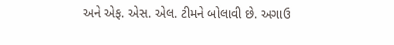અને એફ. એસ. એલ. ટીમને બોલાવી છે. અગાઉ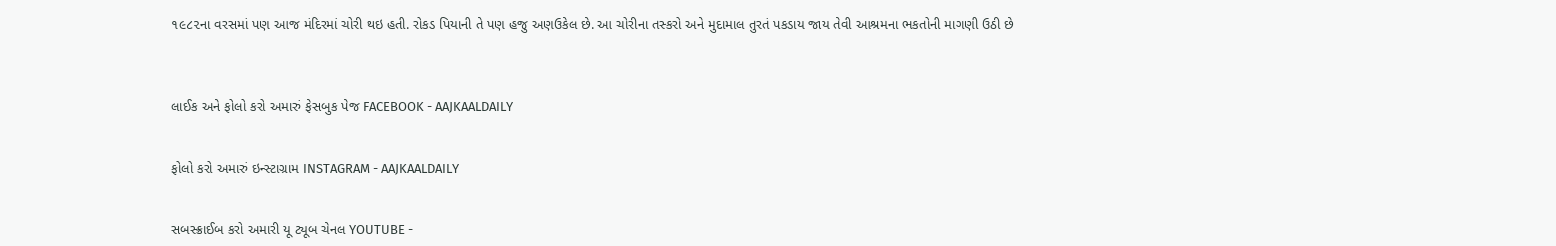૧૯૮૨ના વરસમાં પણ આજ મંદિરમાં ચોરી થઇ હતી. રોકડ પિયાની તે પણ હજુ અણઉકેલ છે. આ ચોરીના તસ્કરો અને મુદામાલ તુરતં પકડાય જાય તેવી આશ્રમના ભકતોની માગણી ઉઠી છે



લાઈક અને ફોલો કરો અમારું ફેસબુક પેજ FACEBOOK - AAJKAALDAILY


ફોલો કરો અમારું ઇન્સ્ટાગ્રામ INSTAGRAM - AAJKAALDAILY


સબસ્ક્રાઈબ કરો અમારી યૂ ટ્યૂબ ચેનલ YOUTUBE -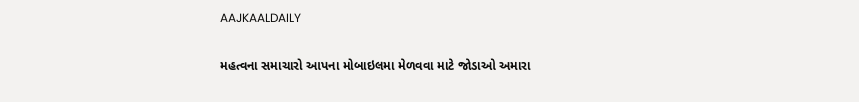AAJKAALDAILY


મહત્વના સમાચારો આપના મોબાઇલમા મેળવવા માટે જોડાઓ અમારા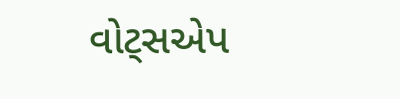વોટ્સએપ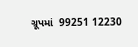ગ્રૂપમાં  99251 12230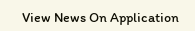View News On Application